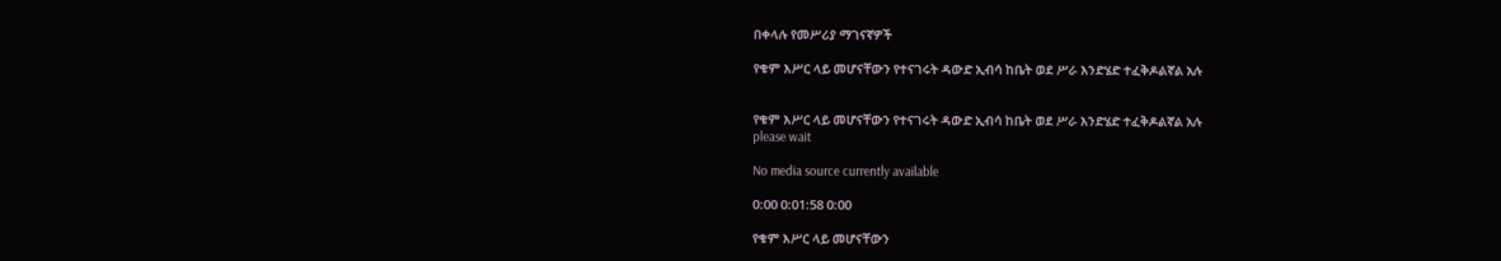በቀላሉ የመሥሪያ ማገናኛዎች

የቁም እሥር ላይ መሆናቸውን የተናገሩት ዳውድ ኢብሳ ከቤት ወደ ሥራ እንድሄድ ተፈቅዶልኛል አሉ


የቁም እሥር ላይ መሆናቸውን የተናገሩት ዳውድ ኢብሳ ከቤት ወደ ሥራ እንድሄድ ተፈቅዶልኛል አሉ
please wait

No media source currently available

0:00 0:01:58 0:00

የቁም እሥር ላይ መሆናቸውን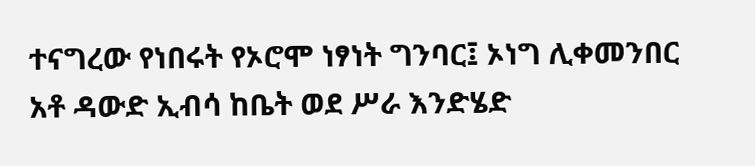ተናግረው የነበሩት የኦሮሞ ነፃነት ግንባር፤ ኦነግ ሊቀመንበር አቶ ዳውድ ኢብሳ ከቤት ወደ ሥራ እንድሄድ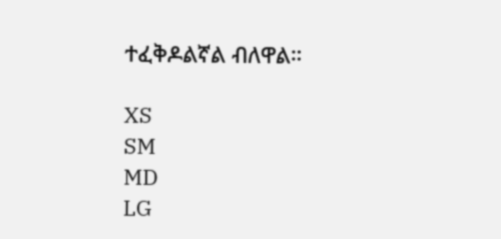ተፈቅዶልኛል ብለዋል።

XS
SM
MD
LG